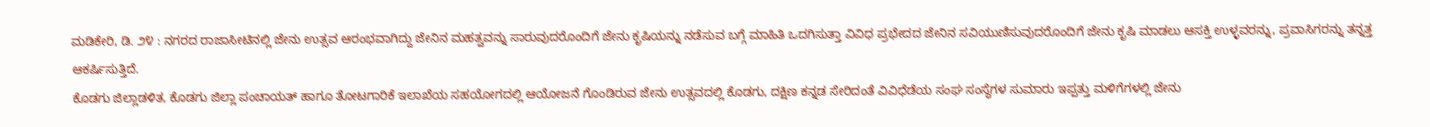ಮಡಿಕೇರಿ, ಡಿ. ೨೪ : ನಗರದ ರಾಜಾಸೀಟಿನಲ್ಲಿ ಜೇನು ಉತ್ಸವ ಆರಂಭವಾಗಿದ್ದು ಜೇನಿನ ಮಹತ್ವವನ್ನು ಸಾರುವುದರೊಂದಿಗೆ ಜೇನು ಕೃಷಿಯನ್ನು ನಡೆಸುವ ಬಗ್ಗೆ ಮಾಹಿತಿ ಒದಗಿಸುತ್ತಾ ವಿವಿಧ ಪ್ರಭೇದದ ಜೇನಿನ ಸವಿಯುಣಿಸುವುದರೊಂದಿಗೆ ಜೇನು ಕೃಷಿ ಮಾಡಲು ಆಸಕ್ತಿ ಉಳ್ಳವರನ್ನು, ಪ್ರವಾಸಿಗರನ್ನು ತನ್ನತ್ತ ಆಕರ್ಷಿಸುತ್ತಿದೆ.
ಕೊಡಗು ಜಿಲ್ಲಾಡಳಿತ, ಕೊಡಗು ಜಿಲ್ಲಾ ಪಂಚಾಯತ್ ಹಾಗೂ ತೋಟಗಾರಿಕೆ ಇಲಾಖೆಯ ಸಹಯೋಗದಲ್ಲಿ ಆಯೋಜನೆ ಗೊಂಡಿರುವ ಜೇನು ಉತ್ಸವದಲ್ಲಿ ಕೊಡಗು, ದಕ್ಷಿಣ ಕನ್ನಡ ಸೇರಿದಂತೆ ವಿವಿಧೆಡೆಯ ಸಂಘ ಸಂಸ್ಥೆಗಳ ಸುಮಾರು ಇಪ್ಪತ್ತು ಮಳಿಗೆಗಳಲ್ಲಿ ಜೇನು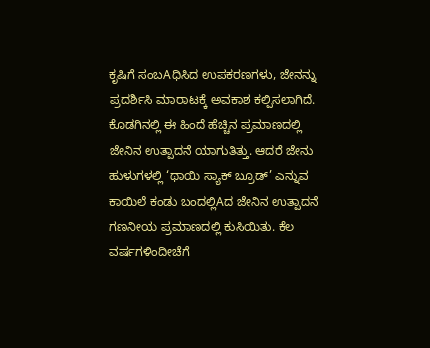ಕೃಷಿಗೆ ಸಂಬAಧಿಸಿದ ಉಪಕರಣಗಳು, ಜೇನನ್ನು ಪ್ರದರ್ಶಿಸಿ ಮಾರಾಟಕ್ಕೆ ಅವಕಾಶ ಕಲ್ಪಿಸಲಾಗಿದೆ.
ಕೊಡಗಿನಲ್ಲಿ ಈ ಹಿಂದೆ ಹೆಚ್ಚಿನ ಪ್ರಮಾಣದಲ್ಲಿ ಜೇನಿನ ಉತ್ಪಾದನೆ ಯಾಗುತಿತ್ತು. ಆದರೆ ಜೇನು ಹುಳುಗಳಲ್ಲಿ ‘ಥಾಯಿ ಸ್ಯಾಕ್ ಬ್ರೂಡ್’ ಎನ್ನುವ ಕಾಯಿಲೆ ಕಂಡು ಬಂದಲ್ಲಿAದ ಜೇನಿನ ಉತ್ಪಾದನೆ ಗಣನೀಯ ಪ್ರಮಾಣದಲ್ಲಿ ಕುಸಿಯಿತು. ಕೆಲ ವರ್ಷಗಳಿಂದೀಚೆಗೆ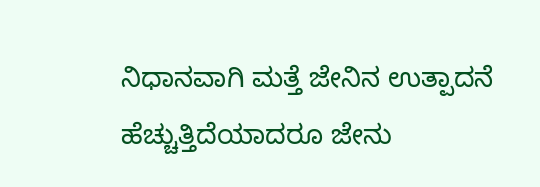ನಿಧಾನವಾಗಿ ಮತ್ತೆ ಜೇನಿನ ಉತ್ಪಾದನೆ ಹೆಚ್ಚುತ್ತಿದೆಯಾದರೂ ಜೇನು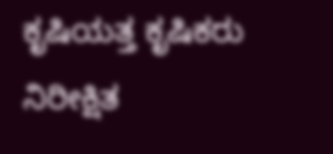ಕೃಷಿಯತ್ತ ಕೃಷಿಕರು ನಿರೀಕ್ಷಿತ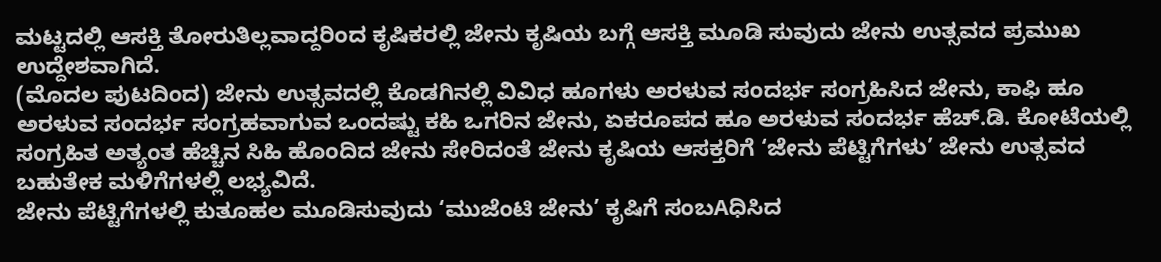ಮಟ್ಟದಲ್ಲಿ ಆಸಕ್ತಿ ತೋರುತಿಲ್ಲವಾದ್ದರಿಂದ ಕೃಷಿಕರಲ್ಲಿ ಜೇನು ಕೃಷಿಯ ಬಗ್ಗೆ ಆಸಕ್ತಿ ಮೂಡಿ ಸುವುದು ಜೇನು ಉತ್ಸವದ ಪ್ರಮುಖ ಉದ್ದೇಶವಾಗಿದೆ.
(ಮೊದಲ ಪುಟದಿಂದ) ಜೇನು ಉತ್ಸವದಲ್ಲಿ ಕೊಡಗಿನಲ್ಲಿ ವಿವಿಧ ಹೂಗಳು ಅರಳುವ ಸಂದರ್ಭ ಸಂಗ್ರಹಿಸಿದ ಜೇನು, ಕಾಫಿ ಹೂ ಅರಳುವ ಸಂದರ್ಭ ಸಂಗ್ರಹವಾಗುವ ಒಂದಷ್ಟು ಕಹಿ ಒಗರಿನ ಜೇನು, ಏಕರೂಪದ ಹೂ ಅರಳುವ ಸಂದರ್ಭ ಹೆಚ್.ಡಿ. ಕೋಟೆಯಲ್ಲಿ ಸಂಗ್ರಹಿತ ಅತ್ಯಂತ ಹೆಚ್ಚಿನ ಸಿಹಿ ಹೊಂದಿದ ಜೇನು ಸೇರಿದಂತೆ ಜೇನು ಕೃಷಿಯ ಆಸಕ್ತರಿಗೆ ‘ಜೇನು ಪೆಟ್ಟಿಗೆಗಳು’ ಜೇನು ಉತ್ಸವದ ಬಹುತೇಕ ಮಳಿಗೆಗಳಲ್ಲಿ ಲಭ್ಯವಿದೆ.
ಜೇನು ಪೆಟ್ಟಿಗೆಗಳಲ್ಲಿ ಕುತೂಹಲ ಮೂಡಿಸುವುದು ‘ಮುಜೆಂಟಿ ಜೇನು’ ಕೃಷಿಗೆ ಸಂಬAಧಿಸಿದ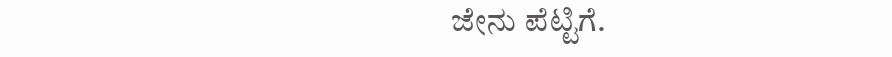ಜೇನು ಪೆಟ್ಟಿಗೆ.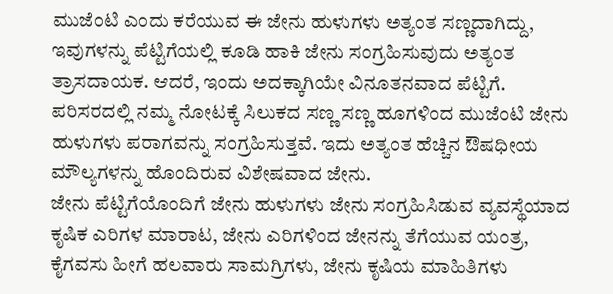ಮುಜೆಂಟಿ ಎಂದು ಕರೆಯುವ ಈ ಜೇನು ಹುಳುಗಳು ಅತ್ಯಂತ ಸಣ್ಣದಾಗಿದ್ದು, ಇವುಗಳನ್ನು ಪೆಟ್ಟಿಗೆಯಲ್ಲಿ ಕೂಡಿ ಹಾಕಿ ಜೇನು ಸಂಗ್ರಹಿಸುವುದು ಅತ್ಯಂತ ತ್ರಾಸದಾಯಕ. ಆದರೆ, ಇಂದು ಅದಕ್ಕಾಗಿಯೇ ವಿನೂತನವಾದ ಪೆಟ್ಟಿಗೆ. ಪರಿಸರದಲ್ಲಿ ನಮ್ಮ ನೋಟಕ್ಕೆ ಸಿಲುಕದ ಸಣ್ಣ ಸಣ್ಣ ಹೂಗಳಿಂದ ಮುಜೆಂಟಿ ಜೇನು ಹುಳುಗಳು ಪರಾಗವನ್ನು ಸಂಗ್ರಹಿಸುತ್ತವೆ. ಇದು ಅತ್ಯಂತ ಹೆಚ್ಚಿನ ಔಷಧೀಯ ಮೌಲ್ಯಗಳನ್ನು ಹೊಂದಿರುವ ವಿಶೇಷವಾದ ಜೇನು.
ಜೇನು ಪೆಟ್ಟಿಗೆಯೊಂದಿಗೆ ಜೇನು ಹುಳುಗಳು ಜೇನು ಸಂಗ್ರಹಿಸಿಡುವ ವ್ಯವಸ್ಥೆಯಾದ ಕೃಷಿಕ ಎರಿಗಳ ಮಾರಾಟ, ಜೇನು ಎರಿಗಳಿಂದ ಜೇನನ್ನು ತೆಗೆಯುವ ಯಂತ್ರ, ಕೈಗವಸು ಹೀಗೆ ಹಲವಾರು ಸಾಮಗ್ರಿಗಳು, ಜೇನು ಕೃಷಿಯ ಮಾಹಿತಿಗಳು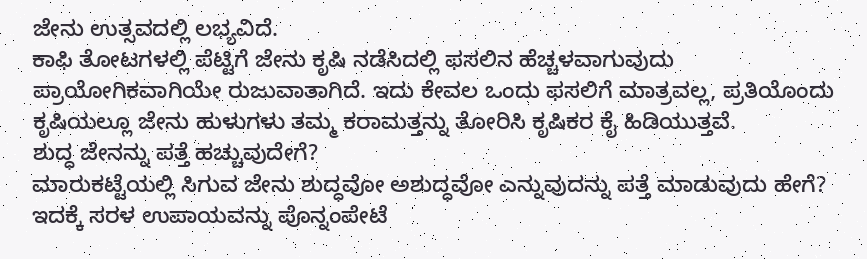ಜೇನು ಉತ್ಸವದಲ್ಲಿ ಲಭ್ಯವಿದೆ.
ಕಾಫಿ ತೋಟಗಳಲ್ಲಿ ಪೆಟ್ಟಿಗೆ ಜೇನು ಕೃಷಿ ನಡೆಸಿದಲ್ಲಿ ಫಸಲಿನ ಹೆಚ್ಚಳವಾಗುವುದು ಪ್ರಾಯೋಗಿಕವಾಗಿಯೇ ರುಜುವಾತಾಗಿದೆ. ಇದು ಕೇವಲ ಒಂದು ಫಸಲಿಗೆ ಮಾತ್ರವಲ್ಲ, ಪ್ರತಿಯೊಂದು ಕೃಷಿಯಲ್ಲೂ ಜೇನು ಹುಳುಗಳು ತಮ್ಮ ಕರಾಮತ್ತನ್ನು ತೋರಿಸಿ ಕೃಷಿಕರ ಕೈ ಹಿಡಿಯುತ್ತವೆ.
ಶುದ್ಧ ಜೇನನ್ನು ಪತ್ತೆ ಹಚ್ಚುವುದೇಗೆ?
ಮಾರುಕಟ್ಟೆಯಲ್ಲಿ ಸಿಗುವ ಜೇನು ಶುದ್ಧವೋ ಅಶುದ್ಧವೋ ಎನ್ನುವುದನ್ನು ಪತ್ತೆ ಮಾಡುವುದು ಹೇಗೆ? ಇದಕ್ಕೆ ಸರಳ ಉಪಾಯವನ್ನು ಪೊನ್ನಂಪೇಟೆ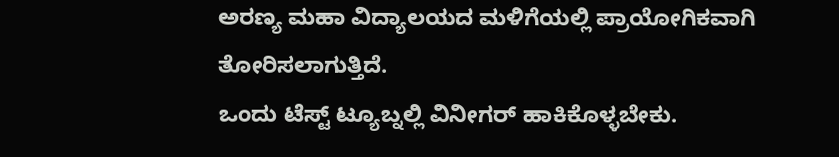ಅರಣ್ಯ ಮಹಾ ವಿದ್ಯಾಲಯದ ಮಳಿಗೆಯಲ್ಲಿ ಪ್ರಾಯೋಗಿಕವಾಗಿ ತೋರಿಸಲಾಗುತ್ತಿದೆ.
ಒಂದು ಟೆಸ್ಟ್ ಟ್ಯೂಬ್ನಲ್ಲಿ ವಿನೀಗರ್ ಹಾಕಿಕೊಳ್ಳಬೇಕು.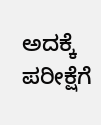ಅದಕ್ಕೆ ಪರೀಕ್ಷೆಗೆ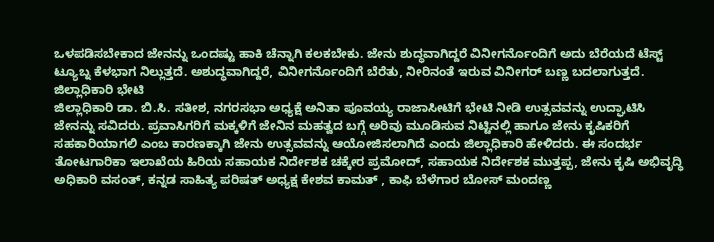ಒಳಪಡಿಸಬೇಕಾದ ಜೇನನ್ನು ಒಂದಷ್ಟು ಹಾಕಿ ಚೆನ್ನಾಗಿ ಕಲಕಬೇಕು. ಜೇನು ಶುದ್ಧವಾಗಿದ್ದರೆ ವಿನೀಗರ್ನೊಂದಿಗೆ ಅದು ಬೆರೆಯದೆ ಟೆಸ್ಟ್ ಟ್ಯೂಬ್ನ ಕೆಳಭಾಗ ನಿಲ್ಲುತ್ತದೆ. ಅಶುದ್ಧವಾಗಿದ್ದರೆ, ವಿನೀಗರ್ನೊಂದಿಗೆ ಬೆರೆತು, ನೀರಿನಂತೆ ಇರುವ ವಿನೀಗರ್ ಬಣ್ಣ ಬದಲಾಗುತ್ತದೆ.
ಜಿಲ್ಲಾಧಿಕಾರಿ ಭೇಟಿ
ಜಿಲ್ಲಾಧಿಕಾರಿ ಡಾ. ಬಿ.ಸಿ. ಸತೀಶ, ನಗರಸಭಾ ಅಧ್ಯಕ್ಷೆ ಅನಿತಾ ಪೂವಯ್ಯ ರಾಜಾಸೀಟಿಗೆ ಭೇಟಿ ನೀಡಿ ಉತ್ಸವವನ್ನು ಉದ್ಘಾಟಿಸಿ ಜೇನನ್ನು ಸವಿದರು. ಪ್ರವಾಸಿಗರಿಗೆ ಮಕ್ಕಳಿಗೆ ಜೇನಿನ ಮಹತ್ವದ ಬಗ್ಗೆ ಅರಿವು ಮೂಡಿಸುವ ನಿಟ್ಟಿನಲ್ಲಿ ಹಾಗೂ ಜೇನು ಕೃಷಿಕರಿಗೆ ಸಹಕಾರಿಯಾಗಲಿ ಎಂಬ ಕಾರಣಕ್ಕಾಗಿ ಜೇನು ಉತ್ಸವವನ್ನು ಆಯೋಜಿಸಲಾಗಿದೆ ಎಂದು ಜಿಲ್ಲಾಧಿಕಾರಿ ಹೇಳಿದರು. ಈ ಸಂದರ್ಭ ತೋಟಗಾರಿಕಾ ಇಲಾಖೆಯ ಹಿರಿಯ ಸಹಾಯಕ ನಿರ್ದೇಶಕ ಚಕ್ಕೇರ ಪ್ರಮೋದ್, ಸಹಾಯಕ ನಿರ್ದೇಶಕ ಮುತ್ತಪ್ಪ, ಜೇನು ಕೃಷಿ ಅಭಿವೃದ್ಧಿ ಅಧಿಕಾರಿ ವಸಂತ್, ಕನ್ನಡ ಸಾಹಿತ್ಯ ಪರಿಷತ್ ಅಧ್ಯಕ್ಷ ಕೇಶವ ಕಾಮತ್ , ಕಾಫಿ ಬೆಳೆಗಾರ ಬೋಸ್ ಮಂದಣ್ಣ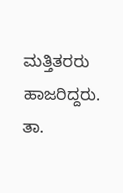ಮತ್ತಿತರರು ಹಾಜರಿದ್ದರು.
ತಾ.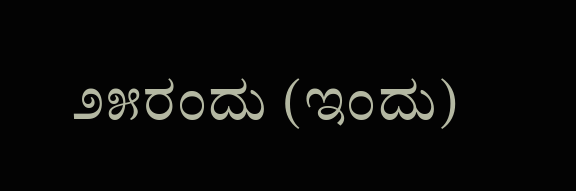೨೫ರಂದು (ಇಂದು)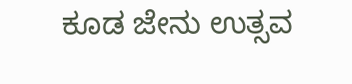ಕೂಡ ಜೇನು ಉತ್ಸವ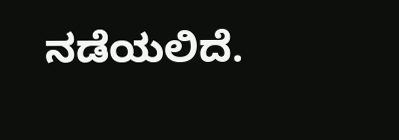ನಡೆಯಲಿದೆ.